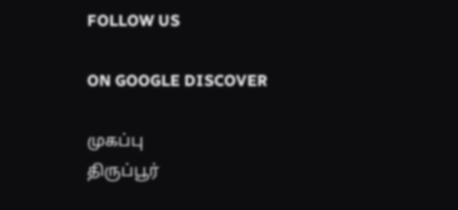FOLLOW US

ON GOOGLE DISCOVER

முகப்பு
திருப்பூர்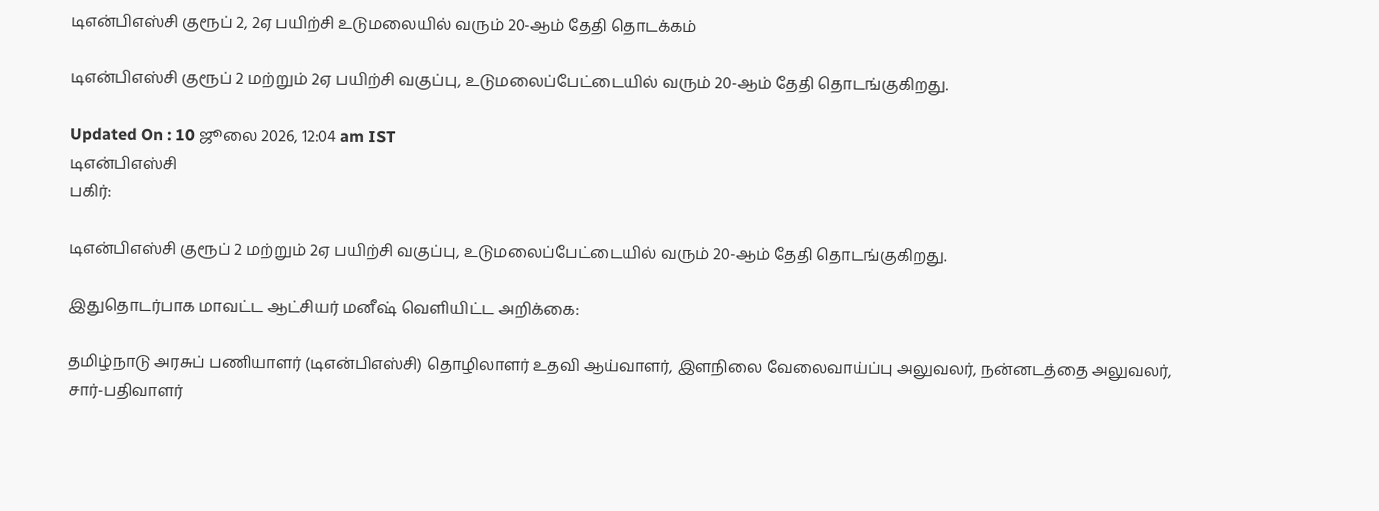டிஎன்பிஎஸ்சி குரூப் 2, 2ஏ பயிற்சி உடுமலையில் வரும் 20-ஆம் தேதி தொடக்கம்

டிஎன்பிஎஸ்சி குரூப் 2 மற்றும் 2ஏ பயிற்சி வகுப்பு, உடுமலைப்பேட்டையில் வரும் 20-ஆம் தேதி தொடங்குகிறது.

Updated On : 10 ஜூலை 2026, 12:04 am IST
டிஎன்பிஎஸ்சி
பகிர்:

டிஎன்பிஎஸ்சி குரூப் 2 மற்றும் 2ஏ பயிற்சி வகுப்பு, உடுமலைப்பேட்டையில் வரும் 20-ஆம் தேதி தொடங்குகிறது.

இதுதொடர்பாக மாவட்ட ஆட்சியர் மனீஷ் வெளியிட்ட அறிக்கை:

தமிழ்நாடு அரசுப் பணியாளர் (டிஎன்பிஎஸ்சி) தொழிலாளர் உதவி ஆய்வாளர், இளநிலை வேலைவாய்ப்பு அலுவலர், நன்னடத்தை அலுவலர், சார்-பதிவாளர்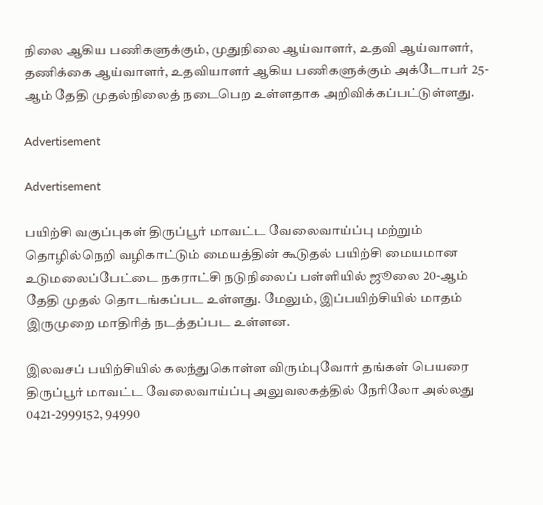நிலை ஆகிய பணிகளுக்கும், முதுநிலை ஆய்வாளர், உதவி ஆய்வாளர், தணிக்கை ஆய்வாளர், உதவியாளர் ஆகிய பணிகளுக்கும் அக்டோபர் 25-ஆம் தேதி முதல்நிலைத் நடைபெற உள்ளதாக அறிவிக்கப்பட்டுள்ளது.

Advertisement

Advertisement

பயிற்சி வகுப்புகள் திருப்பூர் மாவட்ட வேலைவாய்ப்பு மற்றும் தொழில்நெறி வழிகாட்டும் மையத்தின் கூடுதல் பயிற்சி மையமான உடுமலைப்பேட்டை நகராட்சி நடுநிலைப் பள்ளியில் ஜூலை 20-ஆம் தேதி முதல் தொடங்கப்பட உள்ளது. மேலும், இப்பயிற்சியில் மாதம் இருமுறை மாதிரித் நடத்தப்பட உள்ளன.

இலவசப் பயிற்சியில் கலந்துகொள்ள விரும்புவோர் தங்கள் பெயரை திருப்பூர் மாவட்ட வேலைவாய்ப்பு அலுவலகத்தில் நேரிலோ அல்லது 0421-2999152, 94990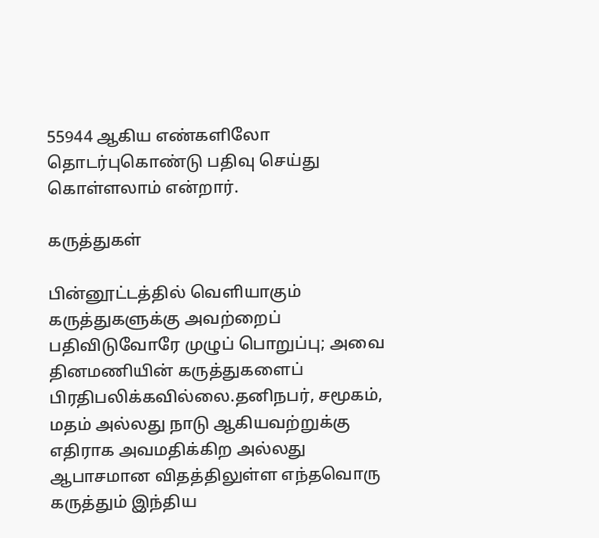55944 ஆகிய எண்களிலோ தொடர்புகொண்டு பதிவு செய்து கொள்ளலாம் என்றார்.

கருத்துகள்

பின்னூட்டத்தில் வெளியாகும் கருத்துகளுக்கு அவற்றைப் பதிவிடுவோரே முழுப் பொறுப்பு; அவை தினமணியின் கருத்துகளைப் பிரதிபலிக்கவில்லை.தனிநபர், சமூகம், மதம் அல்லது நாடு ஆகியவற்றுக்கு எதிராக அவமதிக்கிற அல்லது ஆபாசமான விதத்திலுள்ள எந்தவொரு கருத்தும் இந்திய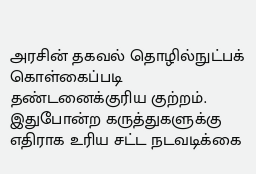அரசின் தகவல் தொழில்நுட்பக் கொள்கைப்படி தண்டனைக்குரிய குற்றம். இதுபோன்ற கருத்துகளுக்கு எதிராக உரிய சட்ட நடவடிக்கை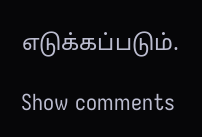எடுக்கப்படும்.

Show comments